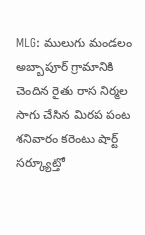MLG: ములుగు మండలం అబ్బాపూర్ గ్రామానికి చెందిన రైతు రాస నిర్మల సాగు చేసిన మిరప పంట శనివారం కరెంటు షార్ట్ సర్క్యూట్తో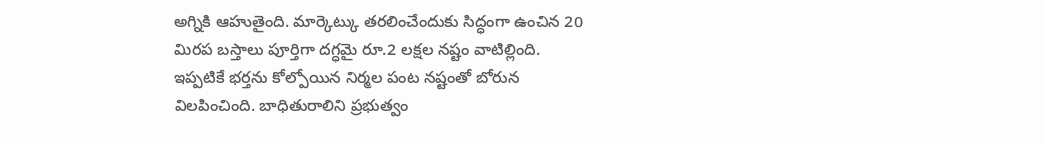అగ్నికి ఆహుతైంది. మార్కెట్కు తరలించేందుకు సిద్ధంగా ఉంచిన 20 మిరప బస్తాలు పూర్తిగా దగ్ధమై రూ.2 లక్షల నష్టం వాటిల్లింది. ఇప్పటికే భర్తను కోల్పోయిన నిర్మల పంట నష్టంతో బోరున విలపించింది. బాధితురాలిని ప్రభుత్వం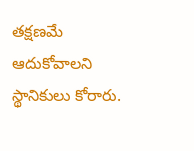తక్షణమే ఆదుకోవాలని స్థానికులు కోరారు.